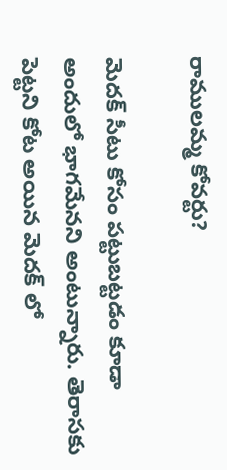రాములమ్మ కోవర్టు?

మెదక్ సీటు కోసం పట్టుబట్టడం కూడా అందులో భాగమేనని అంటున్నారు. తెరాసకు పెట్టని కోట అయిన మెదక్ లో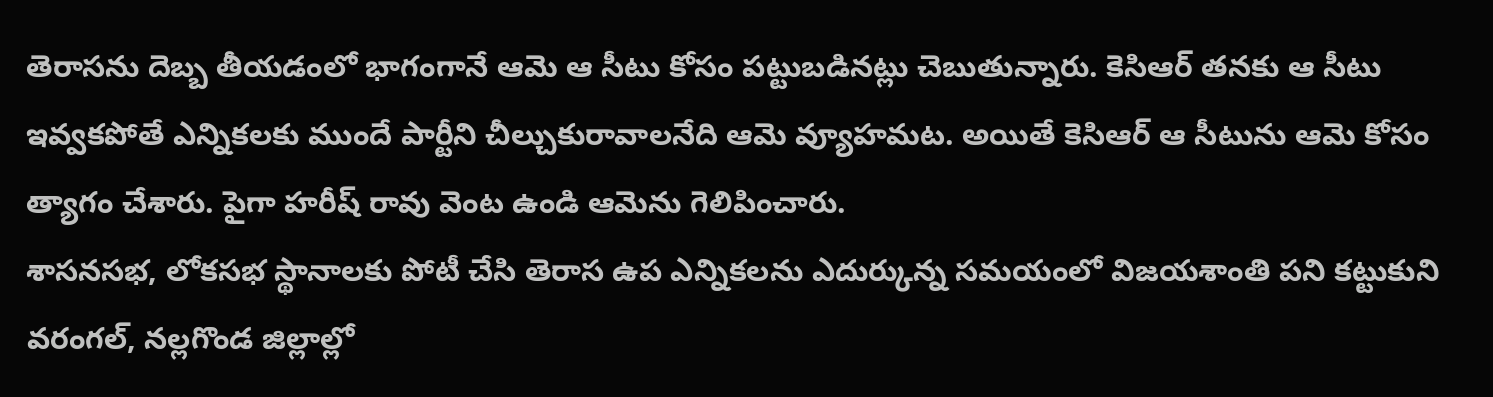తెరాసను దెబ్బ తీయడంలో భాగంగానే ఆమె ఆ సీటు కోసం పట్టుబడినట్లు చెబుతున్నారు. కెసిఆర్ తనకు ఆ సీటు ఇవ్వకపోతే ఎన్నికలకు ముందే పార్టీని చీల్చుకురావాలనేది ఆమె వ్యూహమట. అయితే కెసిఆర్ ఆ సీటును ఆమె కోసం త్యాగం చేశారు. పైగా హరీష్ రావు వెంట ఉండి ఆమెను గెలిపించారు.
శాసనసభ, లోకసభ స్థానాలకు పోటీ చేసి తెరాస ఉప ఎన్నికలను ఎదుర్కున్న సమయంలో విజయశాంతి పని కట్టుకుని వరంగల్, నల్లగొండ జిల్లాల్లో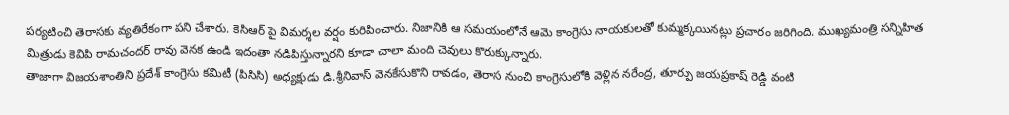పర్యటించి తెరాసకు వ్యతిరేకంగా పని చేశారు. కెసిఆర్ పై విమర్శల వర్షం కురిపించారు. నిజానికి ఆ సమయంలోనే ఆమె కాంగ్రెసు నాయకులతో కుమ్మక్కయినట్లు ప్రచారం జరిగింది. ముఖ్యమంత్రి సన్నిహిత మిత్రుడు కెవిపి రామచందర్ రావు వెనక ఉండి ఇదంతా నడిపిస్తున్నారని కూడా చాలా మంది చెవులు కొరుక్కున్నారు.
తాజాగా విజయశాంతిని ప్రదేశ్ కాంగ్రెసు కమిటీ (పిసిసి) అధ్యక్షుడు డి.శ్రీనివాస్ వెనకేసుకొని రావడం, తెరాస నుంచి కాంగ్రెసులోకి వెళ్లిన నరేంద్ర, తూర్పు జయప్రకాష్ రెడ్డి వంటి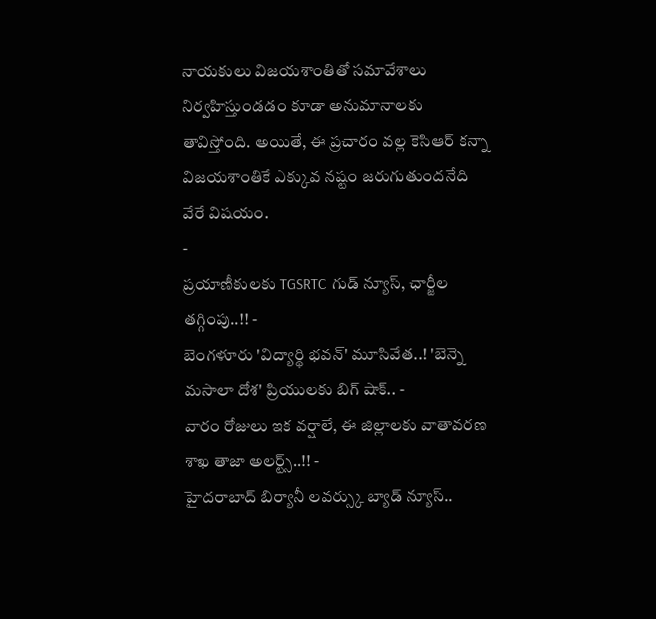నాయకులు విజయశాంతితో సమావేశాలు నిర్వహిస్తుండడం కూడా అనుమానాలకు తావిస్తోంది. అయితే, ఈ ప్రచారం వల్ల కెసిఆర్ కన్నా విజయశాంతికే ఎక్కువ నష్టం జరుగుతుందనేది వేరే విషయం.
-
ప్రయాణీకులకు TGSRTC గుడ్ న్యూస్, ఛార్జీల తగ్గింపు..!! -
బెంగళూరు 'విద్యార్థి భవన్' మూసివేత..! 'బెన్నె మసాలా దోశ' ప్రియులకు బిగ్ షాక్.. -
వారం రోజులు ఇక వర్షాలే, ఈ జిల్లాలకు వాతావరణ శాఖ తాజా అలర్ట్స్..!! -
హైదరాబాద్ బిర్యానీ లవర్స్కు బ్యాడ్ న్యూస్..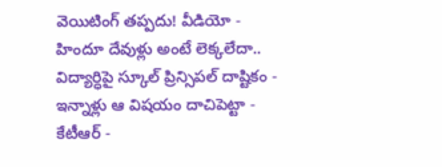వెయిటింగ్ తప్పదు! వీడియో -
హిందూ దేవుళ్లు అంటే లెక్కలేదా.. విద్యార్ధిపై స్కూల్ ప్రిన్సిపల్ దాష్టికం -
ఇన్నాళ్లు ఆ విషయం దాచిపెట్టా - కేటీఆర్ -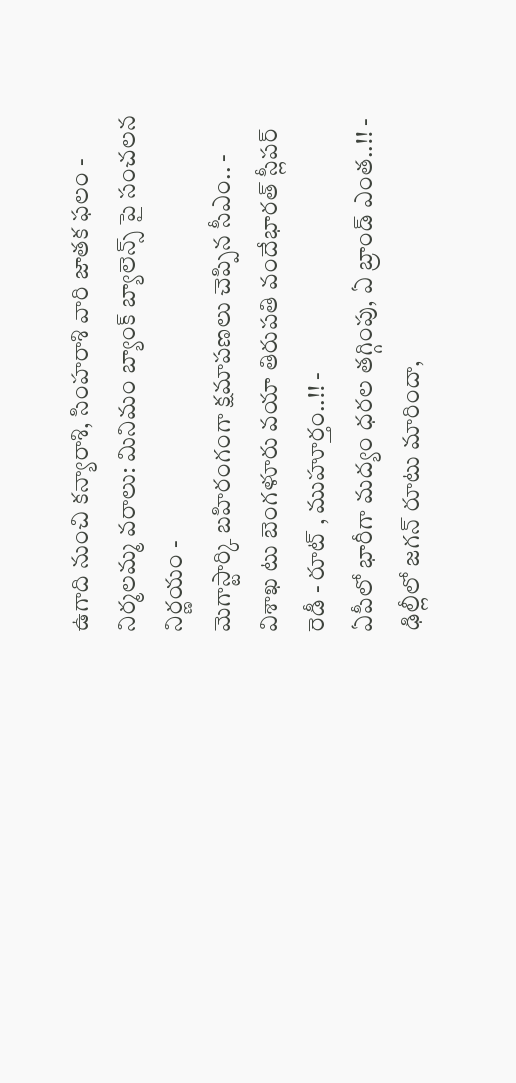ఉగాది నుంచి కన్యారాశి, సింహరాశి వారి జాతక ఫలం -
నిర్మలమ్మ వరాలు: మినిమం బ్యాంక్ బ్యాలెన్స్ పై సంచలన నిర్ణయం -
మెగాస్టార్కి బహిరంగంగా క్షమాపణలు చెప్పిన సీఎం.. -
విశాఖ టు బెంగళూరు వయా తిరుపతి వందేభారత్ స్లీపర్ రెడీ - రూట్ , ముహూర్తం..!! -
ఏపీలో భారీగా మద్యం ధరల తగ్గింపు, ఏ బ్రాండ్ ఎంత..!! -
ఢిల్లీలో జగన్ రూటు మారిందా,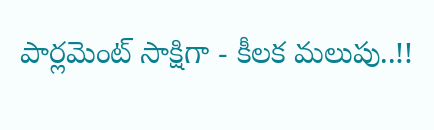పార్లమెంట్ సాక్షిగా - కీలక మలుపు..!!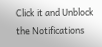Click it and Unblock the Notifications